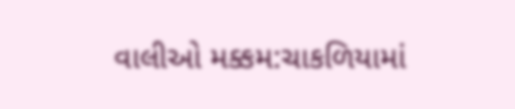વાલીઓ મક્કમ:ચાકળિયામાં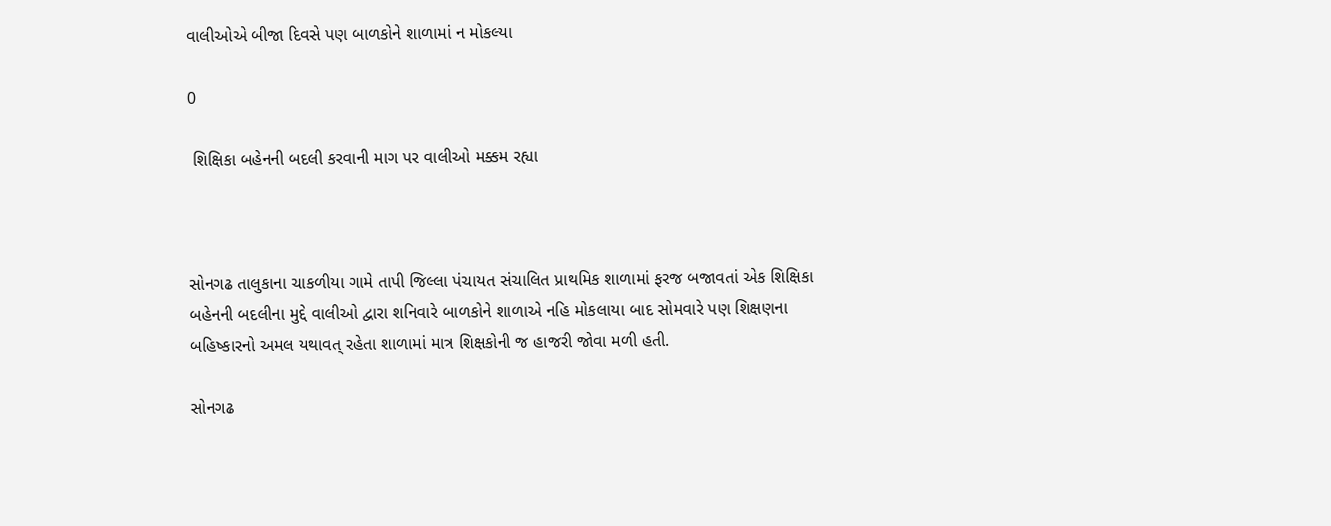વાલીઓએ બીજા દિવસે પણ બાળકોને શાળામાં ન મોકલ્યા

0

 શિક્ષિકા બહેનની બદલી કરવાની માગ પર વાલીઓ મક્કમ રહ્યા



સોનગઢ તાલુકાના ચાકળીયા ગામે તાપી જિલ્લા પંચાયત સંચાલિત પ્રાથમિક શાળામાં ફરજ બજાવતાં એક શિક્ષિકા બહેનની બદલીના મુદ્દે વાલીઓ દ્વારા શનિવારે બાળકોને શાળાએ નહિ મોકલાયા બાદ સોમવારે પણ શિક્ષણના બહિષ્કારનો અમલ યથાવત્ રહેતા શાળામાં માત્ર શિક્ષકોની જ હાજરી જોવા મળી હતી.

સોનગઢ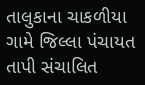તાલુકાના ચાકળીયા ગામે જિલ્લા પંચાયત તાપી સંચાલિત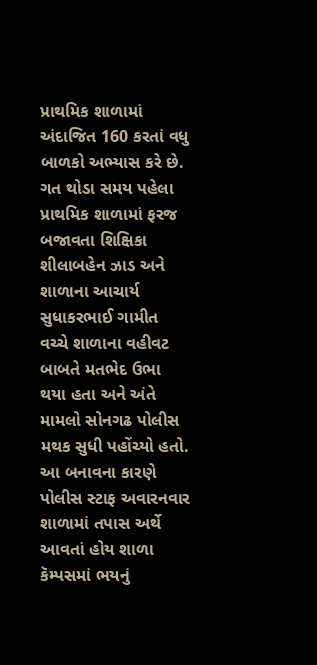પ્રાથમિક શાળામાં અંદાજિત 160 કરતાં વધુ બાળકો અભ્યાસ કરે છે. ગત થોડા સમય પહેલા પ્રાથમિક શાળામાં ફરજ બજાવતા શિક્ષિકા શીલાબહેન ઝાડ અને શાળાના આચાર્ય સુધાકરભાઈ ગામીત વચ્ચે શાળાના વહીવટ બાબતે મતભેદ ઉભા થયા હતા અને અંતે મામલો સોનગઢ પોલીસ મથક સુધી પહોંચ્યો હતો. આ બનાવના કારણે પોલીસ સ્ટાફ અવારનવાર શાળામાં તપાસ અર્થે આવતાં હોય શાળા કૅમ્પસમાં ભયનું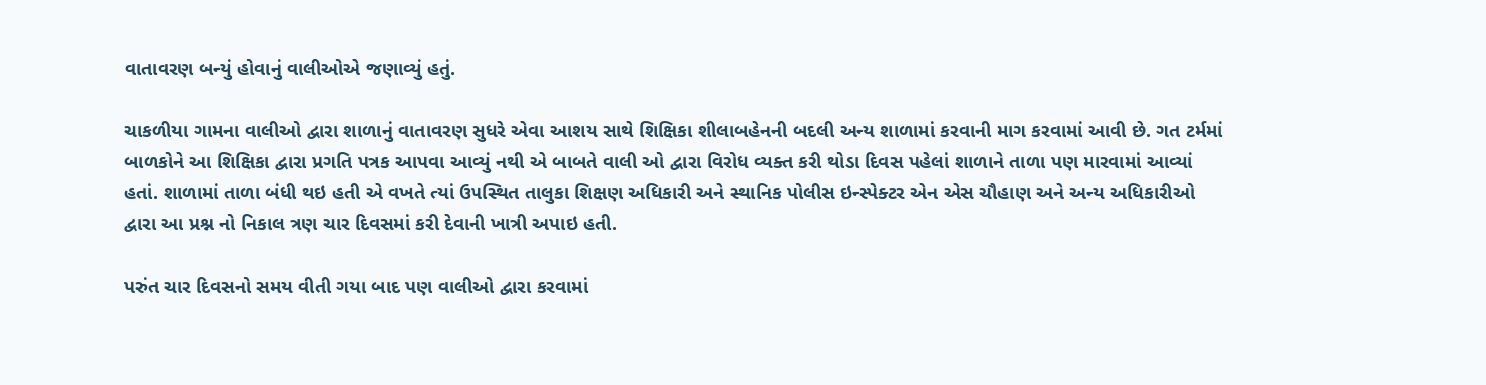વાતાવરણ બન્યું હોવાનું વાલીઓએ જણાવ્યું હતું.

ચાકળીયા ગામના વાલીઓ દ્વારા શાળાનું વાતાવરણ સુધરે એવા આશય સાથે શિક્ષિકા શીલાબહેનની બદલી અન્ય શાળામાં કરવાની માગ કરવામાં આવી છે. ગત ટર્મમાં બાળકોને આ શિક્ષિકા દ્વારા પ્રગતિ પત્રક આપવા આવ્યું નથી એ બાબતે વાલી ઓ દ્વારા વિરોધ વ્યક્ત કરી થોડા દિવસ પહેલાં શાળાને તાળા પણ મારવામાં આવ્યાં હતાં. શાળામાં તાળા બંધી થઇ હતી એ વખતે ત્યાં ઉપસ્થિત તાલુકા શિક્ષણ અધિકારી અને સ્થાનિક પોલીસ ઇન્સ્પેક્ટર એન એસ ચૌહાણ અને અન્ય અધિકારીઓ દ્વારા આ પ્રશ્ન નો નિકાલ ત્રણ ચાર દિવસમાં કરી દેવાની ખાત્રી અપાઇ હતી.

પરુંત ચાર દિવસનો સમય વીતી ગયા બાદ પણ વાલીઓ દ્વારા કરવામાં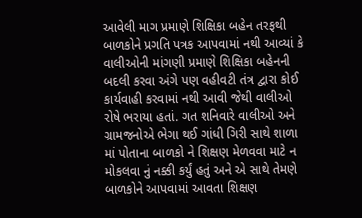આવેલી માગ પ્રમાણે શિક્ષિકા બહેન તરફથી બાળકોને પ્રગતિ પત્રક આપવામાં નથી આવ્યાં કે વાલીઓની માંગણી પ્રમાણે શિક્ષિકા બહેનની બદલી કરવા અંગે પણ વહીવટી તંત્ર દ્વારા કોઈ કાર્યવાહી કરવામાં નથી આવી જેથી વાલીઓ રોષે ભરાયા હતાં. ગત શનિવારે વાલીઓ અને ગ્રામજનોએ ભેગા થઈ ગાંધી ગિરી સાથે શાળા માં પોતાના બાળકો ને શિક્ષણ મેળવવા માટે ન મોકલવા નું નક્કી કર્યું હતું અને એ સાથે તેમણે બાળકોને આપવામાં આવતા શિક્ષણ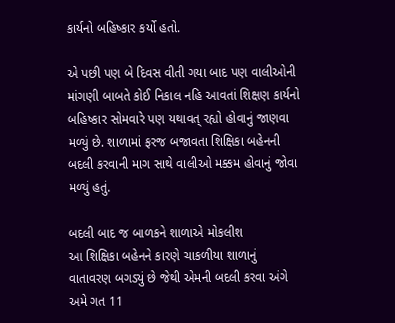કાર્યનો બહિષ્કાર કર્યો હતો.

એ પછી પણ બે દિવસ વીતી ગયા બાદ પણ વાલીઓની માંગણી બાબતે કોઈ નિકાલ નહિ આવતાં શિક્ષણ કાર્યનો બહિષ્કાર સોમવારે પણ યથાવત્ રહ્યો હોવાનું જાણવા મળ્યું છે. શાળામાં ફરજ બજાવતા શિક્ષિકા બહેનની બદલી કરવાની માગ સાથે વાલીઓ મક્કમ હોવાનું જોવા મળ્યું હતું.

બદલી બાદ જ બાળકને શાળાએ મોકલીશ
આ શિક્ષિકા બહેનને કારણે ચાકળીયા શાળાનું વાતાવરણ બગડ્યું છે જેથી એમની બદલી કરવા અંગે અમે ગત 11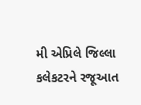મી એપ્રિલે જિલ્લા કલેકટરને રજૂઆત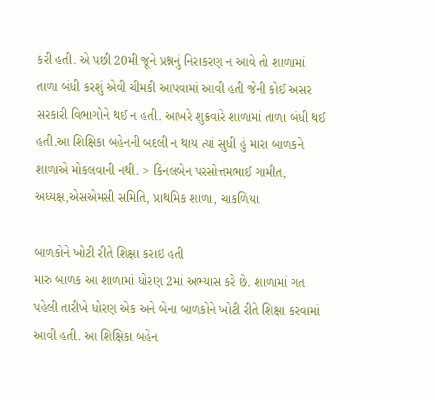કરી હતી. એ પછી 20મી જૂને પ્રશ્નનું નિરાકરણ ન આવે તો શાળામાં તાળા બંધી કરશું એવી ચીમકી આપવામાં આવી હતી જેની કોઈ અસર સરકારી વિભાગોને થઈ ન હતી. આખરે શુક્રવારે શાળામાં તાળા બંધી થઈ હતી.આ શિક્ષિકા બહેનની બદલી ન થાય ત્યાં સુધી હું મારા બાળકને શાળાએ મોકલવાની નથી. > કિનલબેન પરસોત્તમભાઈ ગામીત, અધ્યક્ષ,એસએમસી સમિતિ, પ્રાથમિક શાળા, ચાકળિયા

બાળકોને ખોટી રીતે શિક્ષા કરાઇ હતી
મારુ બાળક આ શાળામાં ધોરણ 2માં અભ્યાસ કરે છે. શાળામાં ગત પહેલી તારીખે ધોરણ એક અને બેના બાળકોને ખોટી રીતે શિક્ષા કરવામાં આવી હતી. આ શિક્ષિકા બહેન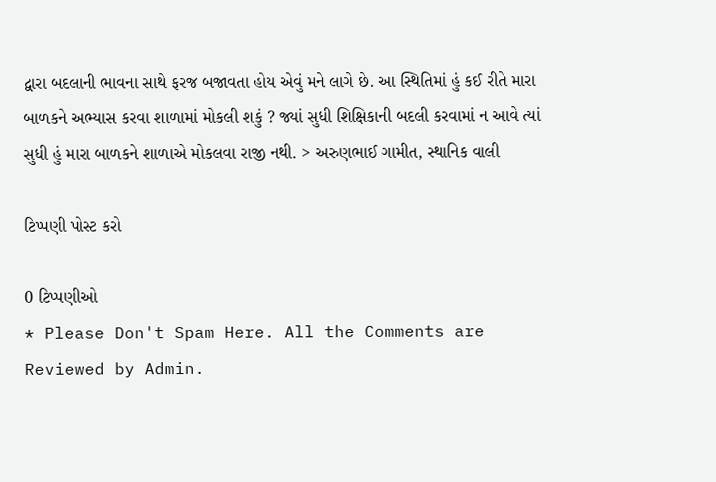દ્વારા બદલાની ભાવના સાથે ફરજ બજાવતા હોય એવું મને લાગે છે. આ સ્થિતિમાં હું કઈ રીતે મારા બાળકને અભ્યાસ કરવા શાળામાં મોકલી શકું ? જ્યાં સુધી શિક્ષિકાની બદલી કરવામાં ન આવે ત્યાં સુધી હું મારા બાળકને શાળાએ મોકલવા રાજી નથી. > અરુણભાઈ ગામીત, સ્થાનિક વાલી

ટિપ્પણી પોસ્ટ કરો

0 ટિપ્પણીઓ
* Please Don't Spam Here. All the Comments are Reviewed by Admin.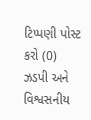ટિપ્પણી પોસ્ટ કરો (0)
ઝડપી અને વિશ્વસનીય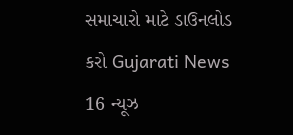સમાચારો માટે ડાઉનલોડ કરો Gujarati News 16 ન્યૂઝ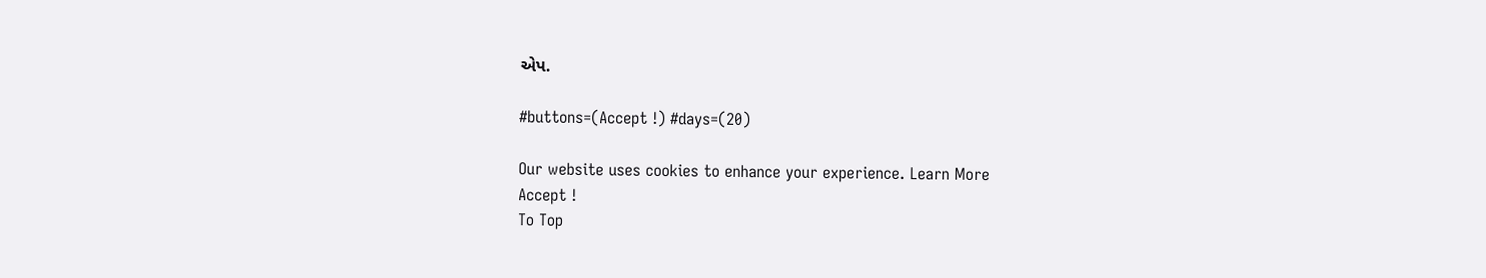એપ.

#buttons=(Accept !) #days=(20)

Our website uses cookies to enhance your experience. Learn More
Accept !
To Top